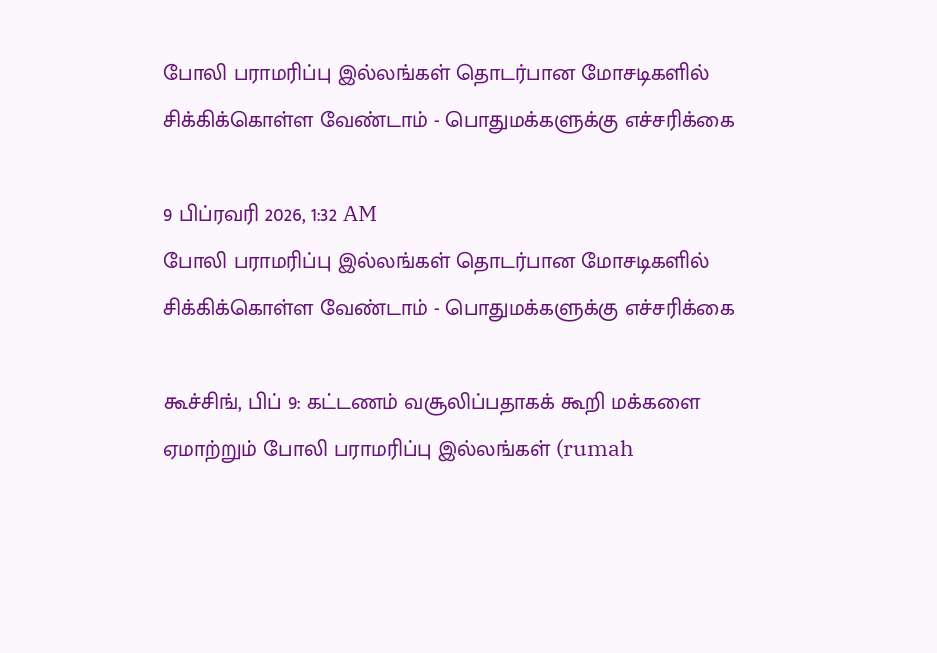போலி பராமரிப்பு இல்லங்கள் தொடர்பான மோசடிகளில் சிக்கிக்கொள்ள வேண்டாம் - பொதுமக்களுக்கு எச்சரிக்கை

9 பிப்ரவரி 2026, 1:32 AM
போலி பராமரிப்பு இல்லங்கள் தொடர்பான மோசடிகளில் சிக்கிக்கொள்ள வேண்டாம் - பொதுமக்களுக்கு எச்சரிக்கை

கூச்சிங், பிப் 9: கட்டணம் வசூலிப்பதாகக் கூறி மக்களை ஏமாற்றும் போலி பராமரிப்பு இல்லங்கள் (rumah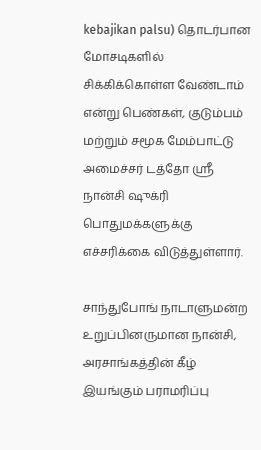kebajikan palsu) தொடர்பான மோசடிகளில் சிக்கிக்கொள்ள வேண்டாம் என்று பெண்கள், குடும்பம் மற்றும் சமூக மேம்பாட்டு அமைச்சர் டத்தோ ஸ்ரீ நான்சி ஷுக்ரி பொதுமக்களுக்கு எச்சரிக்கை விடுத்துள்ளார்.

சாந்துபோங் நாடாளுமன்ற உறுப்பினருமான நான்சி, அரசாங்கத்தின் கீழ் இயங்கும் பராமரிப்பு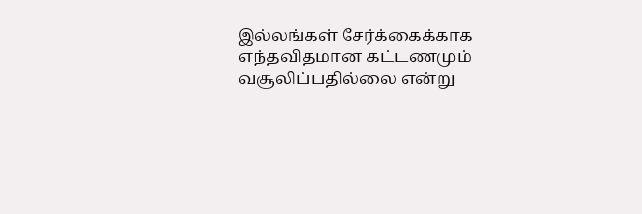இல்லங்கள் சேர்க்கைக்காக எந்தவிதமான கட்டணமும் வசூலிப்பதில்லை என்று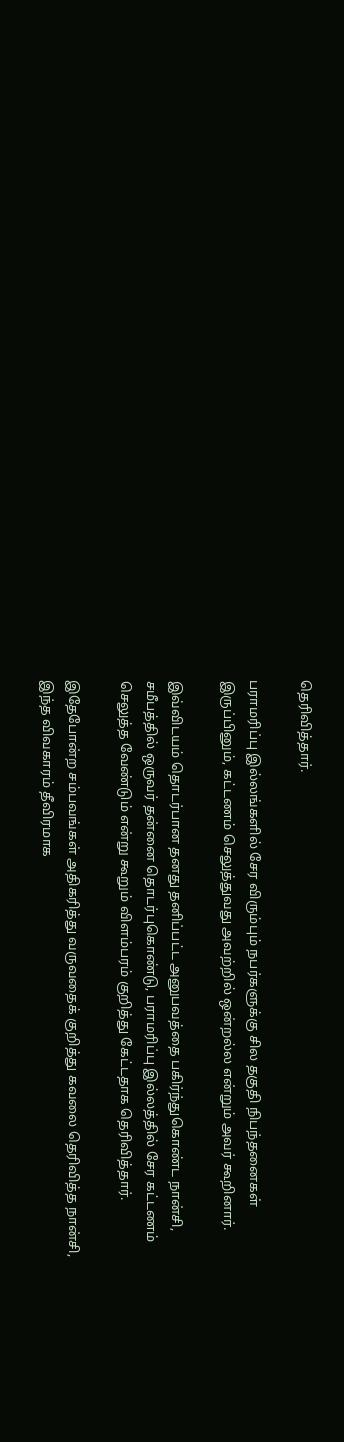தெரிவித்தார்.

பராமரிப்பு இல்லங்களில் சேர விரும்பும் நபர்களுக்கு சில தகுதி நிபந்தனைகள் இருப்பினும், கட்டணம் செலுத்துவது அவற்றில் ஒன்றல்ல என்றும் அவர் கூறினார்.

இவ்விடயம் தொடர்பான தனது தனிப்பட்ட அனுபவத்தை பகிர்ந்துகொண்ட நான்சி, சமீபத்தில் ஒருவர் தன்னை தொடர்புகொண்டு, பராமரிப்பு இல்லத்தில் சேர கட்டணம் செலுத்த வேண்டும் என்று கூறும் விளம்பரம் குறித்து கேட்டதாக தெரிவித்தார்.

இதேபோன்ற சம்பவங்கள் அதிகரித்து வருவதைக் குறித்து கவலை தெரிவித்த நான்சி, இந்த விவகாரம் தீவிரமாக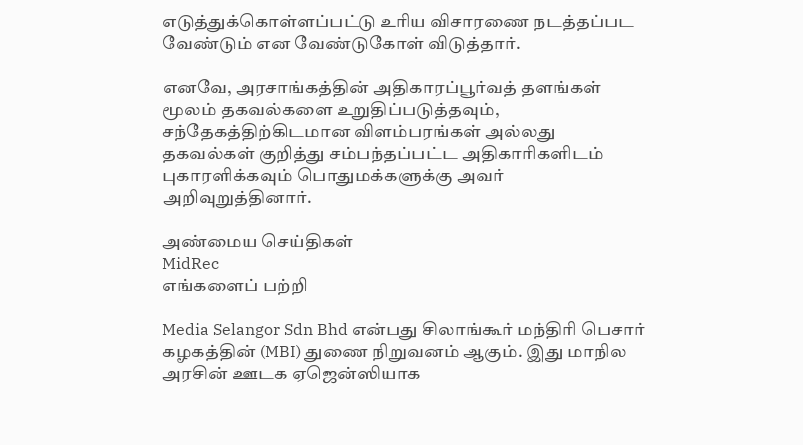எடுத்துக்கொள்ளப்பட்டு உரிய விசாரணை நடத்தப்பட வேண்டும் என வேண்டுகோள் விடுத்தார்.

எனவே, அரசாங்கத்தின் அதிகாரப்பூர்வத் தளங்கள் மூலம் தகவல்களை உறுதிப்படுத்தவும், சந்தேகத்திற்கிடமான விளம்பரங்கள் அல்லது தகவல்கள் குறித்து சம்பந்தப்பட்ட அதிகாரிகளிடம் புகாரளிக்கவும் பொதுமக்களுக்கு அவர் அறிவுறுத்தினார்.

அண்மைய செய்திகள்
MidRec
எங்களைப் பற்றி

Media Selangor Sdn Bhd என்பது சிலாங்கூர் மந்திரி பெசார் கழகத்தின் (MBI) துணை நிறுவனம் ஆகும். இது மாநில அரசின் ஊடக ஏஜென்ஸியாக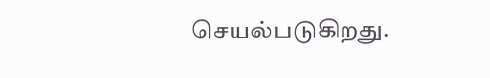செயல்படுகிறது.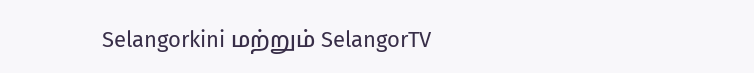Selangorkini மற்றும் SelangorTV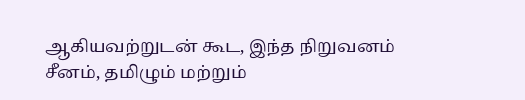ஆகியவற்றுடன் கூட, இந்த நிறுவனம் சீனம், தமிழும் மற்றும்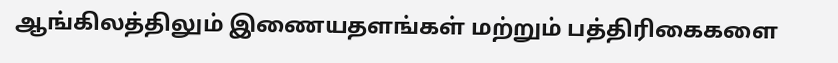ஆங்கிலத்திலும் இணையதளங்கள் மற்றும் பத்திரிகைகளை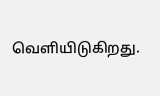வெளியிடுகிறது.